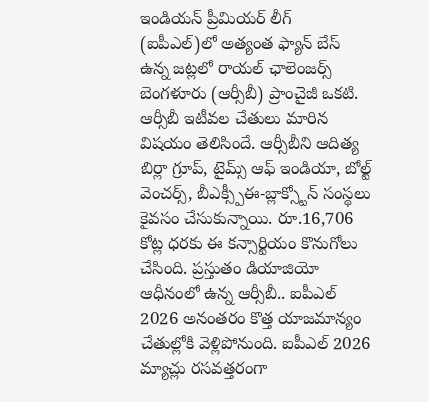ఇండియన్ ప్రీమియర్ లీగ్ (ఐపీఎల్)లో అత్యంత ఫ్యాన్ బేస్ ఉన్న జట్లలో రాయల్ ఛాలెంజర్స్ బెంగళూరు (ఆర్సీబీ) ప్రాంచైజీ ఒకటి. ఆర్సీబీ ఇటీవల చేతులు మారిన విషయం తెలిసిందే. ఆర్సీబీని ఆదిత్య బిర్లా గ్రూప్, టైమ్స్ ఆఫ్ ఇండియా, బోల్ట్ వెంచర్స్, బీఎక్స్పీఈ-బ్లాక్స్టోన్ సంస్థలు కైవసం చేసుకున్నాయి. రూ.16,706 కోట్ల ధరకు ఈ కన్సార్టియం కొనుగోలు చేసింది. ప్రస్తుతం డియాజియో ఆధీనంలో ఉన్న ఆర్సీబీ.. ఐపీఎల్ 2026 అనంతరం కొత్త యాజమాన్యం చేతుల్లోకి వెళ్లిపోనుంది. ఐపీఎల్ 2026 మ్యాచ్లు రసవత్తరంగా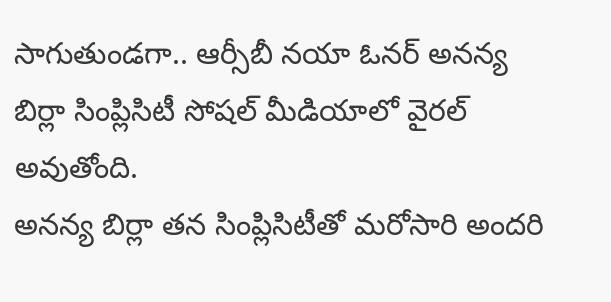సాగుతుండగా.. ఆర్సీబీ నయా ఓనర్ అనన్య బిర్లా సింప్లిసిటీ సోషల్ మీడియాలో వైరల్ అవుతోంది.
అనన్య బిర్లా తన సింప్లిసిటీతో మరోసారి అందరి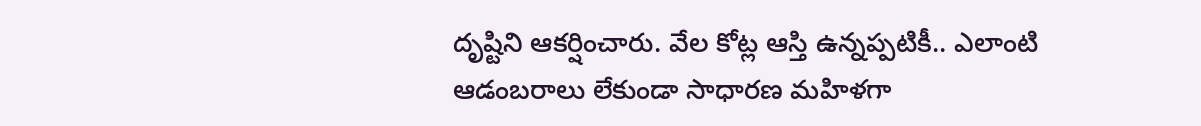దృష్టిని ఆకర్షించారు. వేల కోట్ల ఆస్తి ఉన్నప్పటికీ.. ఎలాంటి ఆడంబరాలు లేకుండా సాధారణ మహిళగా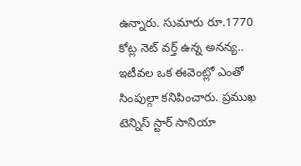ఉన్నారు. సుమారు రూ.1770 కోట్ల నెట్ వర్త్ ఉన్న అనన్య.. ఇటీవల ఒక ఈవెంట్లో ఎంతో సింపుల్గా కనిపించారు. ప్రముఖ టెన్నిస్ స్టార్ సానియా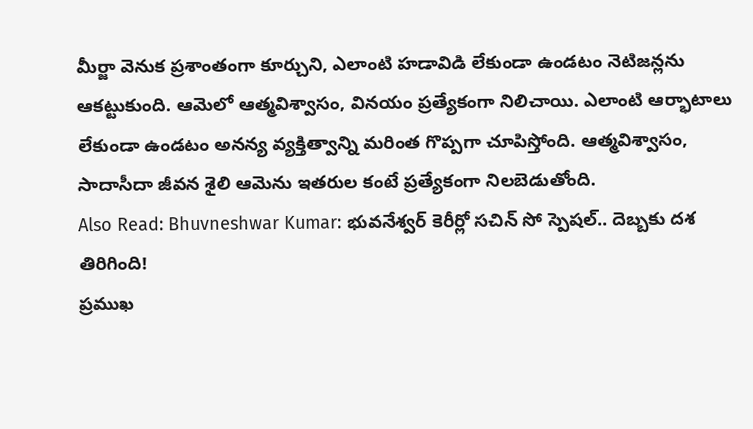మీర్జా వెనుక ప్రశాంతంగా కూర్చుని, ఎలాంటి హడావిడి లేకుండా ఉండటం నెటిజన్లను ఆకట్టుకుంది. ఆమెలో ఆత్మవిశ్వాసం, వినయం ప్రత్యేకంగా నిలిచాయి. ఎలాంటి ఆర్భాటాలు లేకుండా ఉండటం అనన్య వ్యక్తిత్వాన్ని మరింత గొప్పగా చూపిస్తోంది. ఆత్మవిశ్వాసం, సాదాసీదా జీవన శైలి ఆమెను ఇతరుల కంటే ప్రత్యేకంగా నిలబెడుతోంది.
Also Read: Bhuvneshwar Kumar: భువనేశ్వర్ కెరీర్లో సచిన్ సో స్పెషల్.. దెబ్బకు దశ తిరిగింది!
ప్రముఖ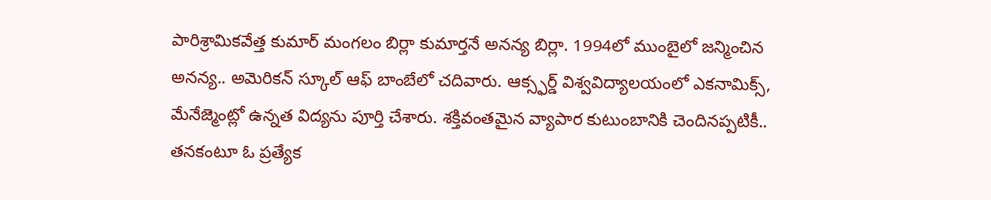పారిశ్రామికవేత్త కుమార్ మంగలం బిర్లా కుమార్తనే అనన్య బిర్లా. 1994లో ముంబైలో జన్మించిన అనన్య.. అమెరికన్ స్కూల్ ఆఫ్ బాంబేలో చదివారు. ఆక్స్ఫర్డ్ విశ్వవిద్యాలయంలో ఎకనామిక్స్, మేనేజ్మెంట్లో ఉన్నత విద్యను పూర్తి చేశారు. శక్తివంతమైన వ్యాపార కుటుంబానికి చెందినప్పటికీ.. తనకంటూ ఓ ప్రత్యేక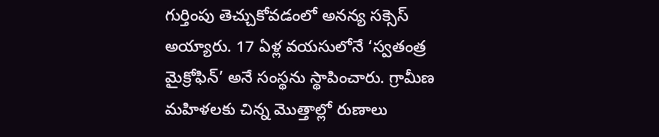గుర్తింపు తెచ్చుకోవడంలో అనన్య సక్సెస్ అయ్యారు. 17 ఏళ్ల వయసులోనే ‘స్వతంత్ర మైక్రోఫిన్’ అనే సంస్థను స్థాపించారు. గ్రామీణ మహిళలకు చిన్న మొత్తాల్లో రుణాలు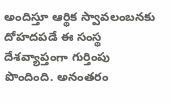అందిస్తూ ఆర్థిక స్వావలంబనకు దోహదపడే ఈ సంస్థ దేశవ్యాప్తంగా గుర్తింపు పొందింది. అనంతరం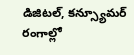డిజిటల్, కన్స్యూమర్ రంగాల్లో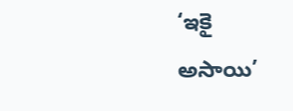‘ఇకై అసాయి’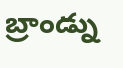బ్రాండ్ను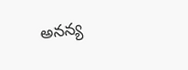అనన్య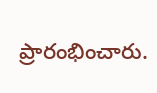ప్రారంభించారు.